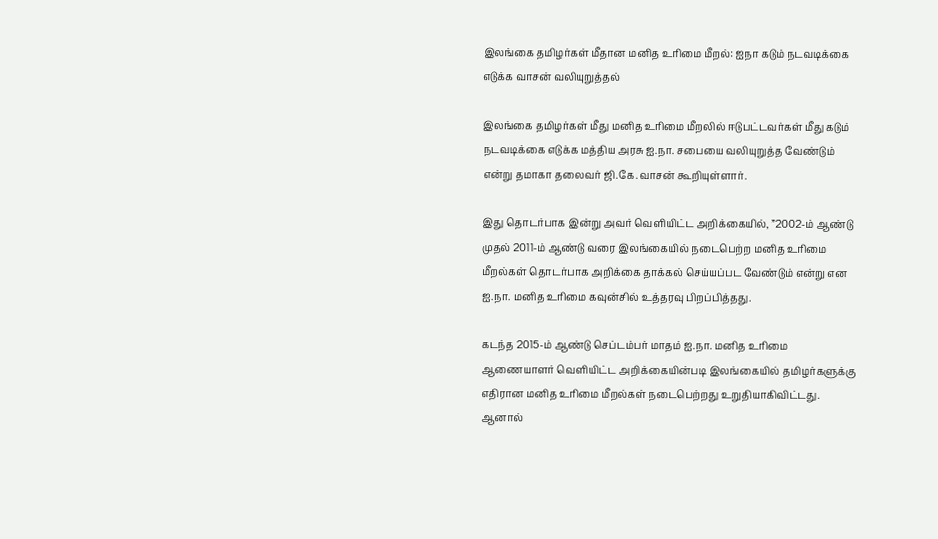இலங்கை தமிழர்கள் மீதான மனித உரிமை மீறல்: ஐநா கடும் நடவடிக்கை எடுக்க வாசன் வலியுறுத்தல்

இலங்கை தமிழர்கள் மீது மனித உரிமை மீறலில் ஈடுபட்டவர்கள் மீது கடும் நடவடிக்கை எடுக்க மத்திய அரசு ஐ.நா. சபையை வலியுறுத்த வேண்டும் என்று தமாகா தலைவர் ஜி.கே.வாசன் கூறியுள்ளார்.

இது தொடர்பாக இன்று அவர் வெளியிட்ட அறிக்கையில், ”2002-ம் ஆண்டு முதல் 2011-ம் ஆண்டு வரை இலங்கையில் நடைபெற்ற மனித உரிமை மீறல்கள் தொடர்பாக அறிக்கை தாக்கல் செய்யப்பட வேண்டும் என்று என ஐ.நா. மனித உரிமை கவுன்சில் உத்தரவு பிறப்பித்தது.

கடந்த 2015-ம் ஆண்டு செப்டம்பர் மாதம் ஐ.நா. மனித உரிமை ஆணையாளர் வெளியிட்ட அறிக்கையின்படி இலங்கையில் தமிழர்களுக்கு எதிரான மனித உரிமை மீறல்கள் நடைபெற்றது உறுதியாகிவிட்டது. ஆனால்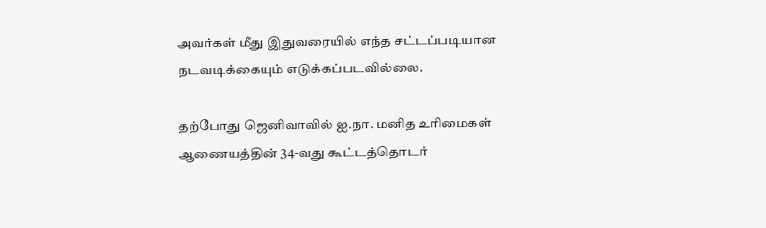அவர்கள் மீது இதுவரையில் எந்த சட்டப்படியான நடவடிக்கையும் எடுக்கப்படவில்லை.

தற்போது ஜெனிவாவில் ஐ.நா. மனித உரிமைகள் ஆணையத்தின் 34-வது கூட்டத்தொடர்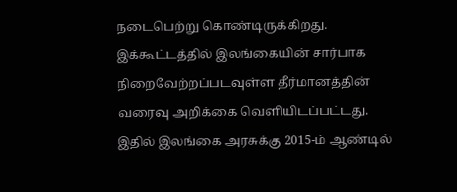நடைபெற்று கொண்டிருக்கிறது. இக்கூட்டத்தில் இலங்கையின் சார்பாக நிறைவேற்றப்படவுள்ள தீர்மானத்தின் வரைவு அறிக்கை வெளியிடப்பட்டது. இதில் இலங்கை அரசுக்கு 2015-ம் ஆண்டில்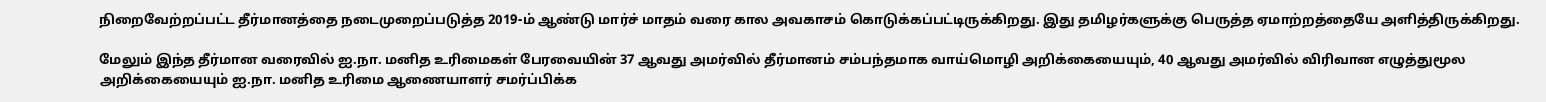நிறைவேற்றப்பட்ட தீர்மானத்தை நடைமுறைப்படுத்த 2019-ம் ஆண்டு மார்ச் மாதம் வரை கால அவகாசம் கொடுக்கப்பட்டிருக்கிறது. இது தமிழர்களுக்கு பெருத்த ஏமாற்றத்தையே அளித்திருக்கிறது.

மேலும் இந்த தீர்மான வரைவில் ஐ.நா. மனித உரிமைகள் பேரவையின் 37 ஆவது அமர்வில் தீர்மானம் சம்பந்தமாக வாய்மொழி அறிக்கையையும், 40 ஆவது அமர்வில் விரிவான எழுத்துமூல அறிக்கையையும் ஐ.நா. மனித உரிமை ஆணையாளர் சமர்ப்பிக்க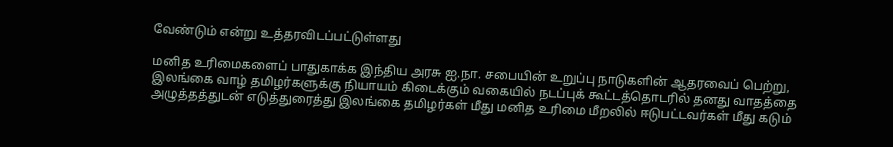வேண்டும் என்று உத்தரவிடப்பட்டுள்ளது

மனித உரிமைகளைப் பாதுகாக்க இந்திய அரசு ஐ.நா. சபையின் உறுப்பு நாடுகளின் ஆதரவைப் பெற்று, இலங்கை வாழ் தமிழர்களுக்கு நியாயம் கிடைக்கும் வகையில் நடப்புக் கூட்டத்தொடரில் தனது வாதத்தை அழுத்தத்துடன் எடுத்துரைத்து இலங்கை தமிழர்கள் மீது மனித உரிமை மீறலில் ஈடுபட்டவர்கள் மீது கடும்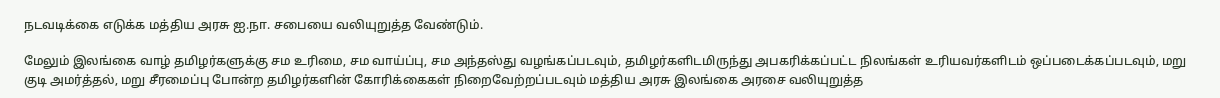நடவடிக்கை எடுக்க மத்திய அரசு ஐ.நா. சபையை வலியுறுத்த வேண்டும்.

மேலும் இலங்கை வாழ் தமிழர்களுக்கு சம உரிமை, சம வாய்ப்பு, சம அந்தஸ்து வழங்கப்படவும், தமிழர்களிடமிருந்து அபகரிக்கப்பட்ட நிலங்கள் உரியவர்களிடம் ஒப்படைக்கப்படவும், மறு குடி அமர்த்தல், மறு சீரமைப்பு போன்ற தமிழர்களின் கோரிக்கைகள் நிறைவேற்றப்படவும் மத்திய அரசு இலங்கை அரசை வலியுறுத்த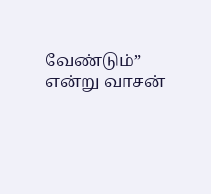வேண்டும்” என்று வாசன்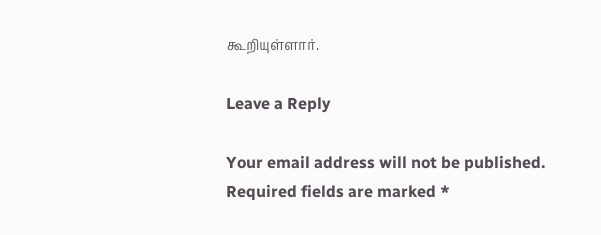கூறியுள்ளார்.

Leave a Reply

Your email address will not be published. Required fields are marked *